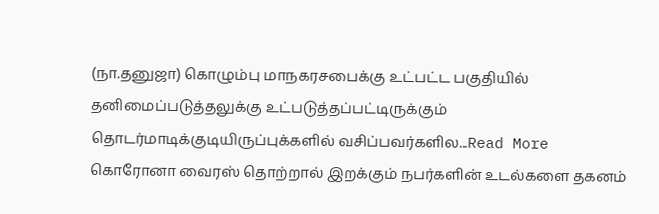(நா.தனுஜா) கொழும்பு மாநகரசபைக்கு உட்பட்ட பகுதியில் தனிமைப்படுத்தலுக்கு உட்படுத்தப்பட்டிருக்கும் தொடர்மாடிக்குடியிருப்புக்களில் வசிப்பவர்களில...Read More
கொரோனா வைரஸ் தொற்றால் இறக்கும் நபர்களின் உடல்களை தகனம்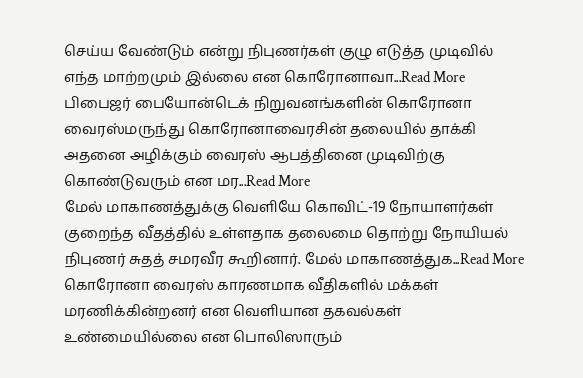செய்ய வேண்டும் என்று நிபுணர்கள் குழு எடுத்த முடிவில் எந்த மாற்றமும் இல்லை என கொரோனாவா...Read More
பிபைஜர் பையோன்டெக் நிறுவனங்களின் கொரோனா வைரஸ்மருந்து கொரோனாவைரசின் தலையில் தாக்கி அதனை அழிக்கும் வைரஸ் ஆபத்தினை முடிவிற்கு கொண்டுவரும் என மர...Read More
மேல் மாகாணத்துக்கு வெளியே கொவிட்-19 நோயாளர்கள் குறைந்த வீதத்தில் உள்ளதாக தலைமை தொற்று நோயியல் நிபுணர் சுதத் சமரவீர கூறினார். மேல் மாகாணத்துக...Read More
கொரோனா வைரஸ் காரணமாக வீதிகளில் மக்கள் மரணிக்கின்றனர் என வெளியான தகவல்கள் உண்மையில்லை என பொலிஸாரும்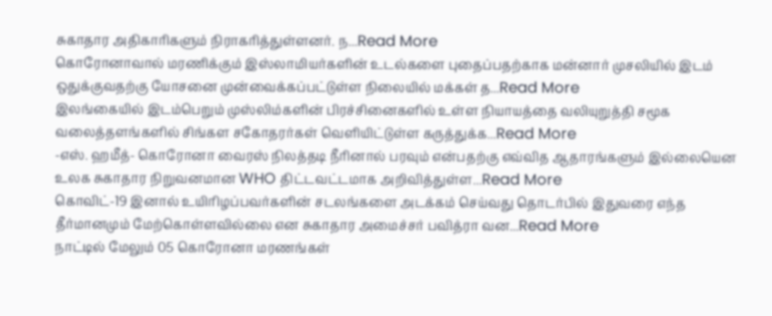சுகாதார அதிகாரிகளும் நிராகரித்துள்ளனர். ந...Read More
கொரோனாவால் மரணிக்கும் இஸ்லாமியர்களின் உடல்களை புதைப்பதற்காக மன்னார் முசலியில் இடம் ஒதுக்குவதற்கு யோசனை முன்வைக்கப்பட்டுள்ள நிலையில் மக்கள் த...Read More
இலங்கையில் இடம்பெறும் முஸ்லிம்களின் பிரச்சினைகளில் உள்ள நியாயத்தை வலியுறுத்தி சமூக வலைத்தளங்களில் சிங்கள சகோதரர்கள் வெளியிட்டுள்ள கருத்துக்க...Read More
-எஸ். ஹமீத்- கொரோனா வைரஸ் நிலத்தடி நீரினால் பரவும் என்பதற்கு எவ்வித ஆதாரங்களும் இல்லையென உலக சுகாதார நிறுவனமான WHO திட்டவட்டமாக அறிவித்துள்ள...Read More
கொவிட்-19 இனால் உயிரிழப்பவர்களின் சடலங்களை அடக்கம் செய்வது தொடர்பில் இதுவரை எந்த தீர்மானமும் மேற்கொள்ளவில்லை என சுகாதார அமைச்சர் பவித்ரா வன...Read More
நாட்டில் மேலும் 05 கொரோனா மரணங்கள்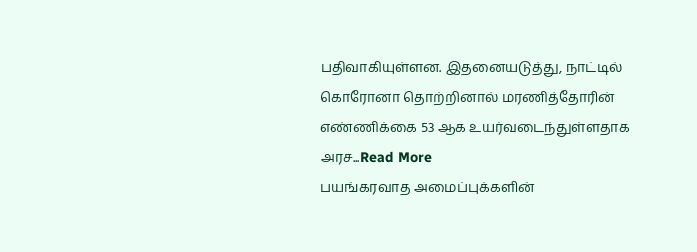பதிவாகியுள்ளன. இதனையடுத்து, நாட்டில் கொரோனா தொற்றினால் மரணித்தோரின் எண்ணிக்கை 53 ஆக உயர்வடைந்துள்ளதாக அரச...Read More
பயங்கரவாத அமைப்புக்களின்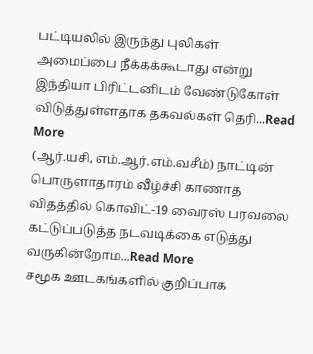பட்டியலில் இருந்து புலிகள் அமைப்பை நீக்கக்கூடாது என்று இந்தியா பிரிட்டனிடம் வேண்டுகோள் விடுத்துள்ளதாக தகவல்கள் தெரி...Read More
(ஆர்.யசி, எம்.ஆர்.எம்.வசீம்) நாட்டின் பொருளாதாரம் வீழ்ச்சி காணாத விதத்தில் கொவிட்-19 வைரஸ் பரவலை கட்டுப்படுத்த நடவடிக்கை எடுத்து வருகின்றோம...Read More
சமூக ஊடகங்களில் குறிப்பாக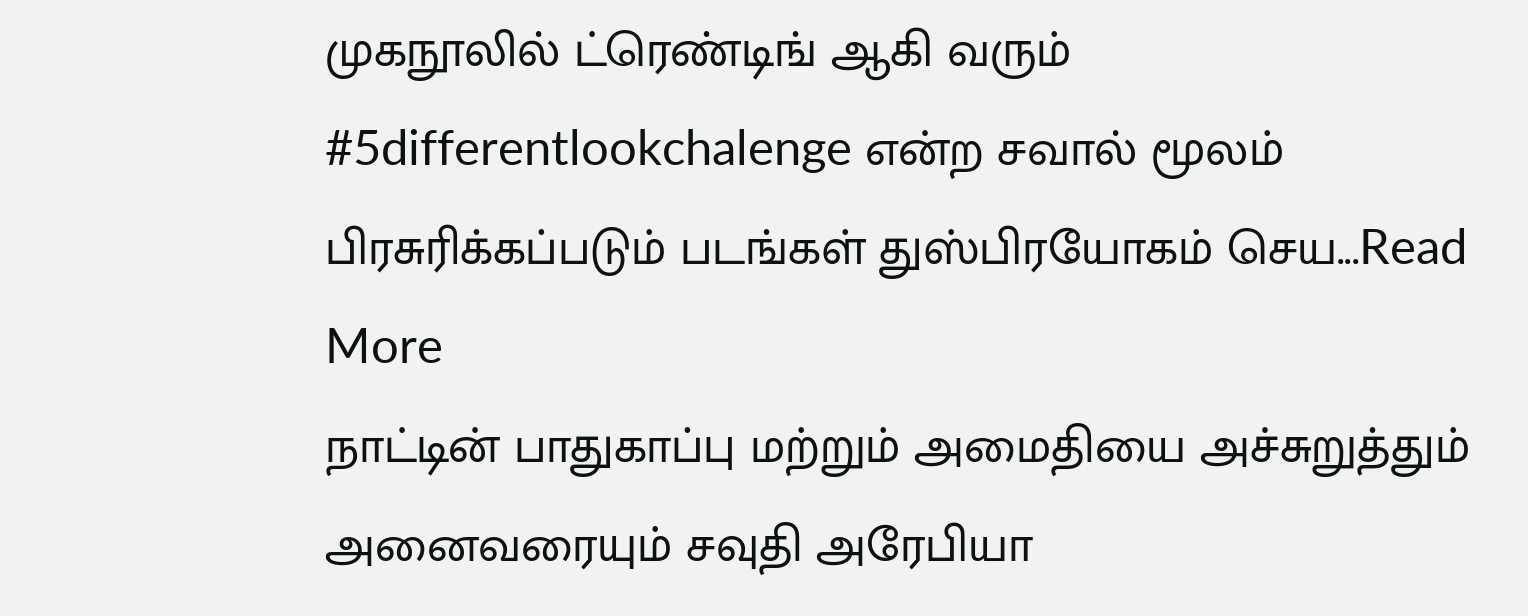முகநூலில் ட்ரெண்டிங் ஆகி வரும் #5differentlookchalenge என்ற சவால் மூலம் பிரசுரிக்கப்படும் படங்கள் துஸ்பிரயோகம் செய...Read More
நாட்டின் பாதுகாப்பு மற்றும் அமைதியை அச்சுறுத்தும் அனைவரையும் சவுதி அரேபியா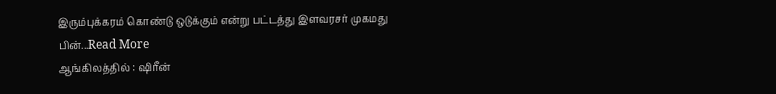இரும்புக்கரம் கொண்டு ஒடுக்கும் என்று பட்டத்து இளவரசர் முகமது பின்...Read More
ஆங்கிலத்தில் : ஷிரீன்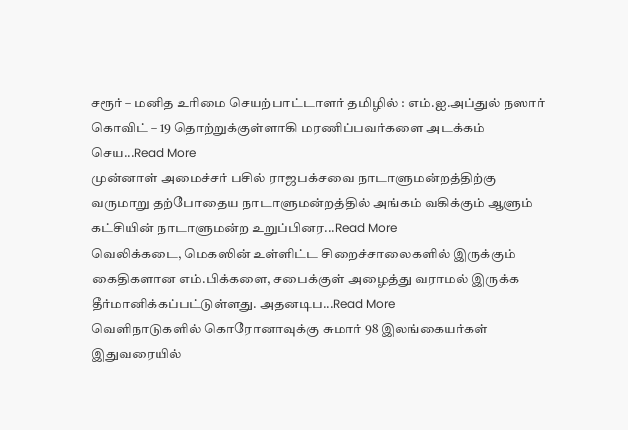சரூர் – மனித உரிமை செயற்பாட்டாளர் தமிழில் : எம்.ஐ.அப்துல் நஸார் கொவிட் – 19 தொற்றுக்குள்ளாகி மரணிப்பவர்களை அடக்கம் செய...Read More
முன்னாள் அமைச்சர் பசில் ராஜபக்சவை நாடாளுமன்றத்திற்கு வருமாறு தற்போதைய நாடாளுமன்றத்தில் அங்கம் வகிக்கும் ஆளும் கட்சியின் நாடாளுமன்ற உறுப்பினர...Read More
வெலிக்கடை, மெகஸின் உள்ளிட்ட சிறைச்சாலைகளில் இருக்கும் கைதிகளான எம்.பிக்களை, சபைக்குள் அழைத்து வராமல் இருக்க தீர்மானிக்கப்பட்டுள்ளது. அதனடிப...Read More
வெளிநாடுகளில் கொரோனாவுக்கு சுமார் 98 இலங்கையர்கள் இதுவரையில்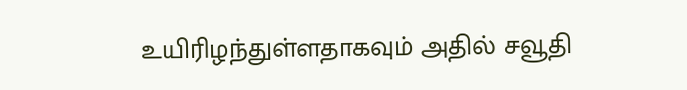உயிரிழந்துள்ளதாகவும் அதில் சவூதி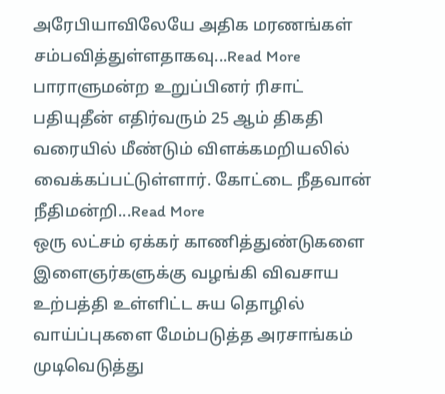அரேபியாவிலேயே அதிக மரணங்கள் சம்பவித்துள்ளதாகவு...Read More
பாராளுமன்ற உறுப்பினர் ரிசாட் பதியுதீன் எதிர்வரும் 25 ஆம் திகதி வரையில் மீண்டும் விளக்கமறியலில் வைக்கப்பட்டுள்ளார். கோட்டை நீதவான் நீதிமன்றி...Read More
ஒரு லட்சம் ஏக்கர் காணித்துண்டுகளை இளைஞர்களுக்கு வழங்கி விவசாய உற்பத்தி உள்ளிட்ட சுய தொழில் வாய்ப்புகளை மேம்படுத்த அரசாங்கம் முடிவெடுத்து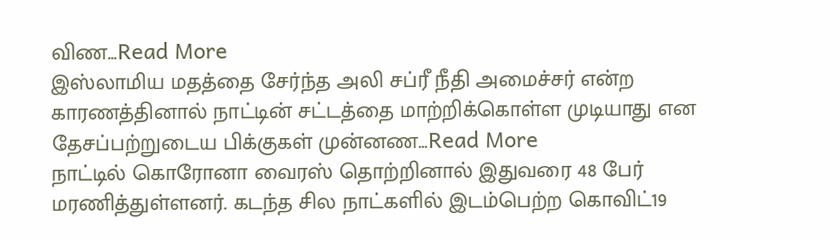விண...Read More
இஸ்லாமிய மதத்தை சேர்ந்த அலி சப்ரீ நீதி அமைச்சர் என்ற காரணத்தினால் நாட்டின் சட்டத்தை மாற்றிக்கொள்ள முடியாது என தேசப்பற்றுடைய பிக்குகள் முன்னண...Read More
நாட்டில் கொரோனா வைரஸ் தொற்றினால் இதுவரை 48 பேர் மரணித்துள்ளனர். கடந்த சில நாட்களில் இடம்பெற்ற கொவிட்19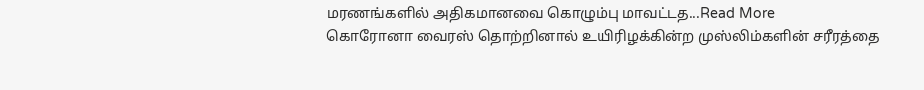மரணங்களில் அதிகமானவை கொழும்பு மாவட்டத...Read More
கொரோனா வைரஸ் தொற்றினால் உயிரிழக்கின்ற முஸ்லிம்களின் சரீரத்தை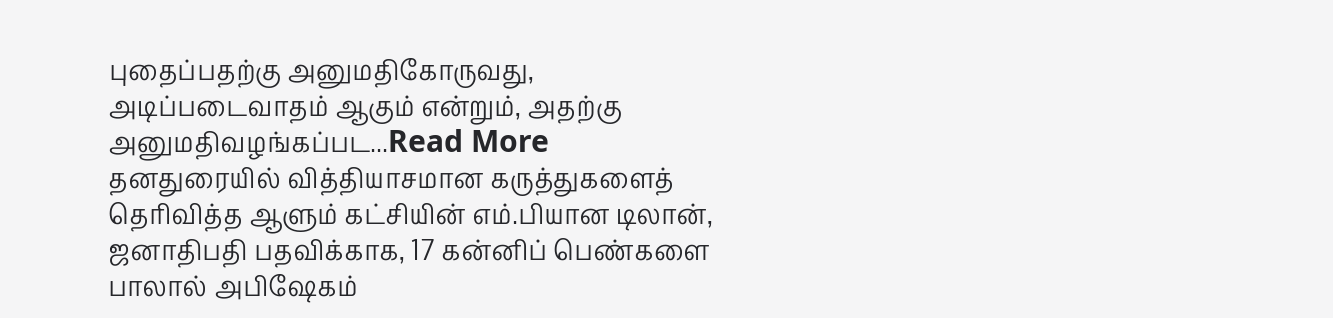புதைப்பதற்கு அனுமதிகோருவது, அடிப்படைவாதம் ஆகும் என்றும், அதற்கு அனுமதிவழங்கப்பட...Read More
தனதுரையில் வித்தியாசமான கருத்துகளைத் தெரிவித்த ஆளும் கட்சியின் எம்.பியான டிலான், ஜனாதிபதி பதவிக்காக, 17 கன்னிப் பெண்களை பாலால் அபிஷேகம்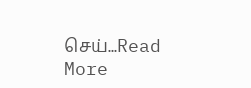செய்...Read More